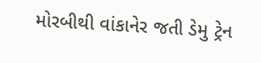મોરબીથી વાંકાનેર જતી ડેમુ ટ્રેન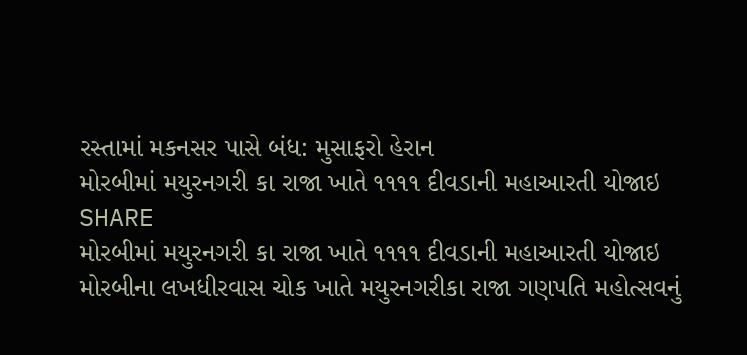રસ્તામાં મકનસર પાસે બંધ: મુસાફરો હેરાન
મોરબીમાં મયુરનગરી કા રાજા ખાતે ૧૧૧૧ દીવડાની મહાઆરતી યોજાઇ
SHARE
મોરબીમાં મયુરનગરી કા રાજા ખાતે ૧૧૧૧ દીવડાની મહાઆરતી યોજાઇ
મોરબીના લખધીરવાસ ચોક ખાતે મયુરનગરીકા રાજા ગણપતિ મહોત્સવનું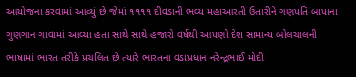આયોજના કરવામાં આવ્યું છે જેમાં ૧૧૧૧ દીવડાની ભવ્ય મહાઆરતી ઉતારીને ગણપતિ બાપાના ગુણગાન ગાવામાં આવ્યા હતા સાથે સાથે હજારો વર્ષથી આપણો દેશ સામાન્ય બોલચાલની ભાષામાં ભારત તરીકે પ્રચલિત છે ત્યારે ભારતના વડાપ્રધાન નરેન્દ્રભાઈ મોદી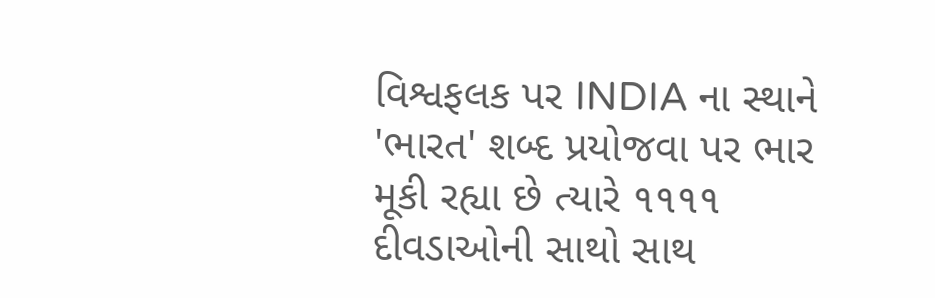વિશ્વફલક પર INDIA ના સ્થાને 'ભારત' શબ્દ પ્રયોજવા પર ભાર મૂકી રહ્યા છે ત્યારે ૧૧૧૧ દીવડાઓની સાથો સાથ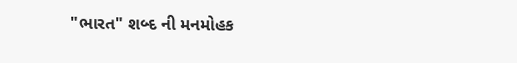"ભારત" શબ્દ ની મનમોહક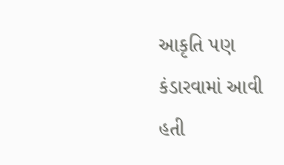આકૃતિ પણ કંડારવામાં આવી હતી